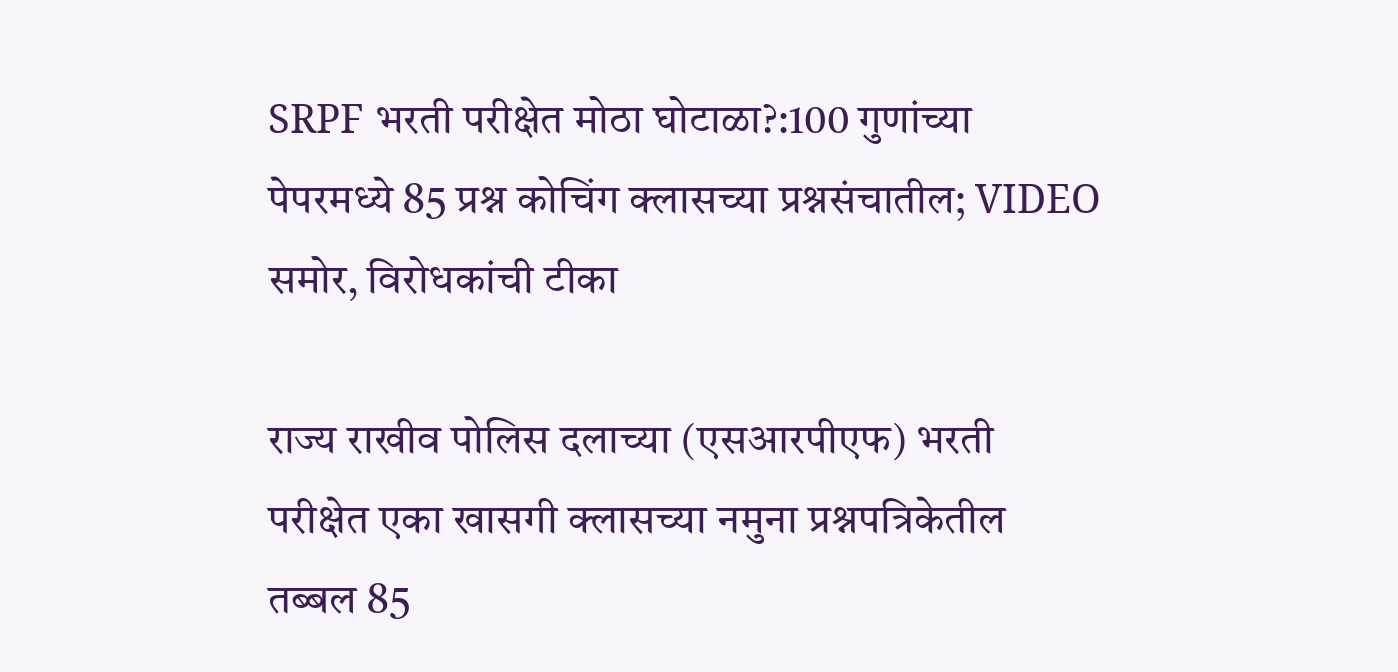SRPF भरती परीक्षेत मोठा घोटाळा?:100 गुणांच्या पेपरमध्ये 85 प्रश्न कोचिंग क्लासच्या प्रश्नसंचातील; VIDEO समोर, विरोधकांची टीका

राज्य राखीव पोलिस दलाच्या (एसआरपीएफ) भरती परीक्षेत एका खासगी क्लासच्या नमुना प्रश्नपत्रिकेतील तब्बल 85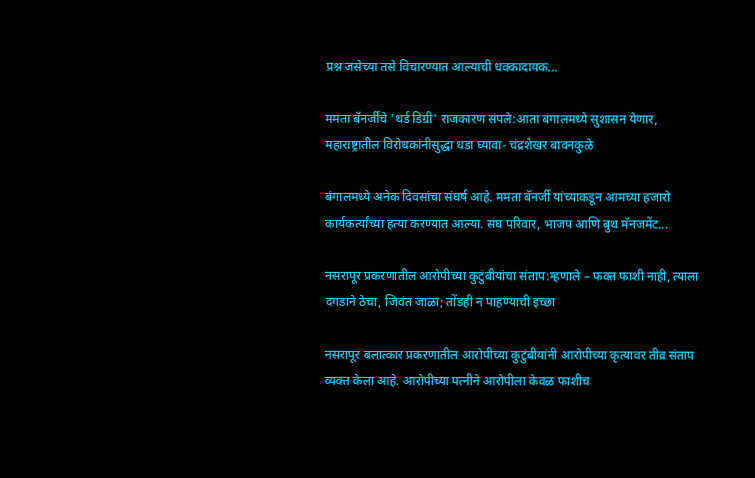प्रश्न जसेच्या तसे विचारण्यात आल्याची धक्कादायक...

ममता बॅनर्जींचे 'थर्ड डिग्री' राजकारण संपले:आता बंगालमध्ये सुशासन येणार, महाराष्ट्रातील विरोधकांनीसुद्धा धडा घ्यावा- चंद्रशेखर बावनकुळे

बंगालमध्ये अनेक दिवसांचा संघर्ष आहे. ममता बॅनर्जी यांच्याकडून आमच्या हजारो कार्यकर्त्यांच्या हत्या करण्यात आल्या. संघ परिवार, भाजप आणि बुथ मॅनजमेंट...

नसरापूर प्रकरणातील आरोपीच्या कुटुंबीयांचा संताप:म्हणाले – फक्त फाशी नाही, त्याला दगडाने ठेचा, जिवंत जाळा; तोंडही न पाहण्याची इच्छा

नसरापूर बलात्कार प्रकरणातील आरोपीच्या कुटुंबीयांनी आरोपीच्या कृत्यावर तीव्र संताप व्यक्त केला आहे. आरोपीच्या पत्नीने आरोपीला केवळ फाशीच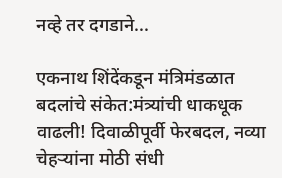नव्हे तर दगडाने...

एकनाथ शिंदेंकडून मंत्रिमंडळात बदलांचे संकेत:मंत्र्यांची धाकधूक वाढली! दिवाळीपूर्वी फेरबदल, नव्या चेहऱ्यांना मोठी संधी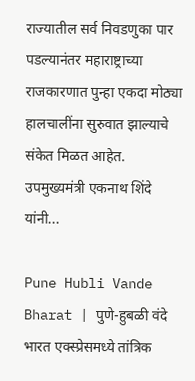राज्यातील सर्व निवडणुका पार पडल्यानंतर महाराष्ट्राच्या राजकारणात पुन्हा एकदा मोठ्या हालचालींना सुरुवात झाल्याचे संकेत मिळत आहेत. उपमुख्यमंत्री एकनाथ शिंदे यांनी...

Pune Hubli Vande Bharat | पुणे-हुबळी वंदे भारत एक्स्प्रेसमध्ये तांत्रिक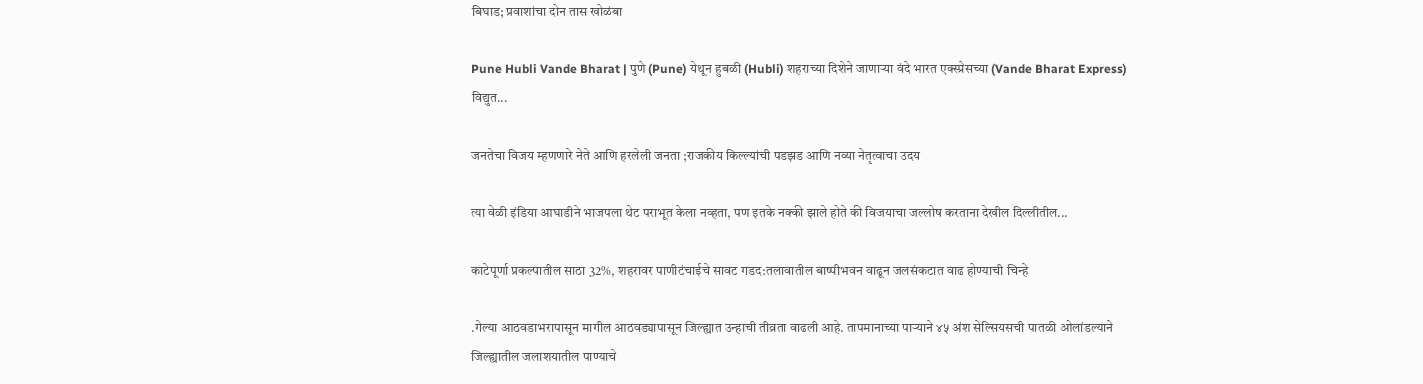बिघाड; प्रवाशांचा दोन तास खोळंबा

Pune Hubli Vande Bharat | पुणे (Pune) येथून हुबळी (Hubli) शहराच्या दिशेने जाणाऱ्या वंदे भारत एक्स्प्रेसच्या (Vande Bharat Express) विद्युत...

जनतेचा विजय म्हणणारे नेते आणि हरलेली जनता ;राजकीय किल्ल्यांची पडझड आणि नव्या नेतृत्वाचा उदय

त्या वेळी इंडिया आघाडीने भाजपला थेट पराभूत केला नव्हता, पण इतके नक्की झाले होते की विजयाचा जल्लोष करताना देखील दिल्लीतील...

काटेपूर्णा प्रकल्पातील साठा 32%, शहरावर पाणीटंचाईचे सावट गडद:तलावातील बाष्पीभवन वाढून जलसंकटात वाढ होण्याची चिन्हे

.गेल्या आठवडाभरापासून मागील आठवड्यापासून जिल्ह्यात उन्हाची तीव्रता वाढली आहे. तापमानाच्या पाऱ्याने ४५ अंश सेल्सियसची पातळी ओलांडल्याने जिल्ह्यातील जलाशयातील पाण्याचे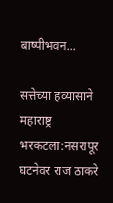बाष्पीभवन...

सत्तेच्या हव्यासाने महाराष्ट्र भरकटला:नसरापूर घटनेवर राज ठाकरे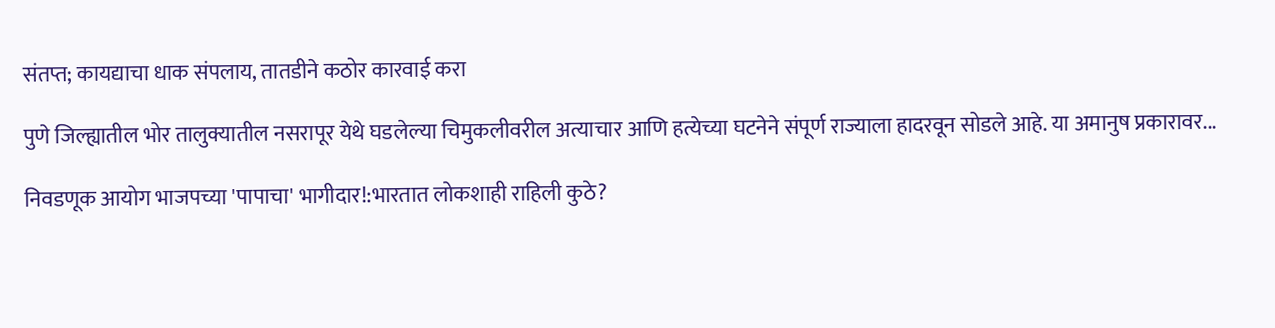संतप्त; कायद्याचा धाक संपलाय, तातडीने कठोर कारवाई करा

पुणे जिल्ह्यातील भोर तालुक्यातील नसरापूर येथे घडलेल्या चिमुकलीवरील अत्याचार आणि हत्येच्या घटनेने संपूर्ण राज्याला हादरवून सोडले आहे. या अमानुष प्रकारावर...

निवडणूक आयोग भाजपच्या 'पापाचा' भागीदार!:भारतात लोकशाही राहिली कुठे?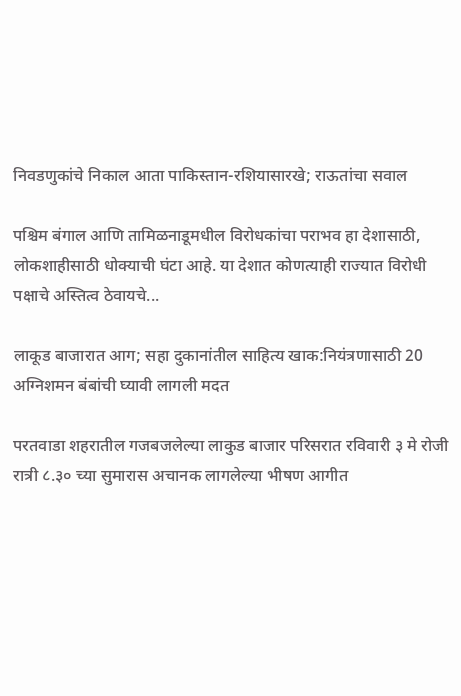निवडणुकांचे निकाल आता पाकिस्तान-रशियासारखे; राऊतांचा सवाल

पश्चिम बंगाल आणि तामिळनाडूमधील विरोधकांचा पराभव हा देशासाठी, लोकशाहीसाठी धोक्याची घंटा आहे. या देशात कोणत्याही राज्यात विरोधी पक्षाचे अस्तित्व ठेवायचे...

लाकूड बाजारात आग; सहा दुकानांतील साहित्य खाक:नियंत्रणासाठी 20 अग्निशमन बंबांची घ्यावी लागली मदत

परतवाडा शहरातील गजबजलेल्या लाकुड बाजार परिसरात रविवारी ३ मे रोजी रात्री ८.३० च्या सुमारास अचानक लागलेल्या भीषण आगीत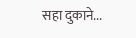सहा दुकाने...